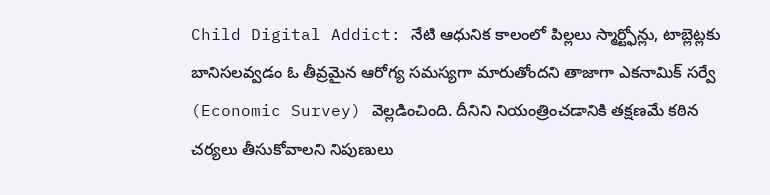Child Digital Addict: నేటి ఆధునిక కాలంలో పిల్లలు స్మార్ట్ఫోన్లు, టాబ్లెట్లకు బానిసలవ్వడం ఓ తీవ్రమైన ఆరోగ్య సమస్యగా మారుతోందని తాజాగా ఎకనామిక్ సర్వే (Economic Survey) వెల్లడించింది. దీనిని నియంత్రించడానికి తక్షణమే కఠిన చర్యలు తీసుకోవాలని నిపుణులు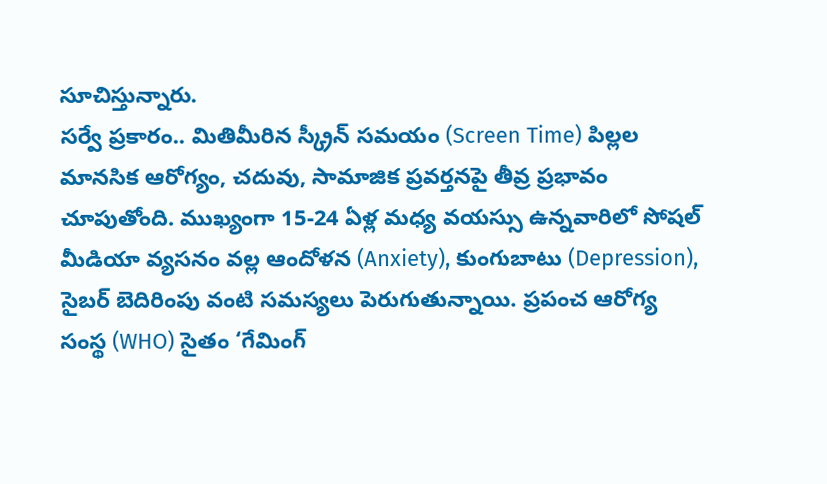సూచిస్తున్నారు.
సర్వే ప్రకారం.. మితిమీరిన స్క్రీన్ సమయం (Screen Time) పిల్లల మానసిక ఆరోగ్యం, చదువు, సామాజిక ప్రవర్తనపై తీవ్ర ప్రభావం చూపుతోంది. ముఖ్యంగా 15-24 ఏళ్ల మధ్య వయస్సు ఉన్నవారిలో సోషల్ మీడియా వ్యసనం వల్ల ఆందోళన (Anxiety), కుంగుబాటు (Depression), సైబర్ బెదిరింపు వంటి సమస్యలు పెరుగుతున్నాయి. ప్రపంచ ఆరోగ్య సంస్థ (WHO) సైతం ‘గేమింగ్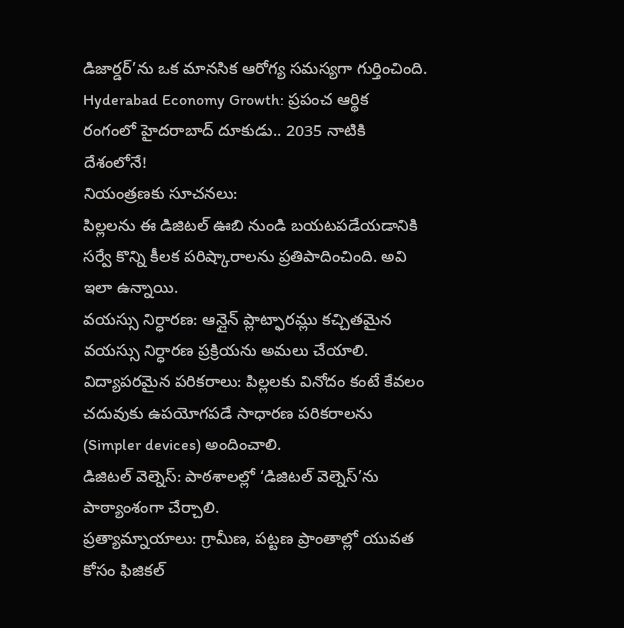డిజార్డర్’ను ఒక మానసిక ఆరోగ్య సమస్యగా గుర్తించింది.
Hyderabad Economy Growth: ప్రపంచ ఆర్థిక రంగంలో హైదరాబాద్ దూకుడు.. 2035 నాటికి దేశంలోనే!
నియంత్రణకు సూచనలు:
పిల్లలను ఈ డిజిటల్ ఊబి నుండి బయటపడేయడానికి సర్వే కొన్ని కీలక పరిష్కారాలను ప్రతిపాదించింది. అవి ఇలా ఉన్నాయి.
వయస్సు నిర్ధారణ: ఆన్లైన్ ప్లాట్ఫారమ్లు కచ్చితమైన వయస్సు నిర్ధారణ ప్రక్రియను అమలు చేయాలి.
విద్యాపరమైన పరికరాలు: పిల్లలకు వినోదం కంటే కేవలం చదువుకు ఉపయోగపడే సాధారణ పరికరాలను (Simpler devices) అందించాలి.
డిజిటల్ వెల్నెస్: పాఠశాలల్లో ‘డిజిటల్ వెల్నెస్’ను పాఠ్యాంశంగా చేర్చాలి.
ప్రత్యామ్నాయాలు: గ్రామీణ, పట్టణ ప్రాంతాల్లో యువత కోసం ఫిజికల్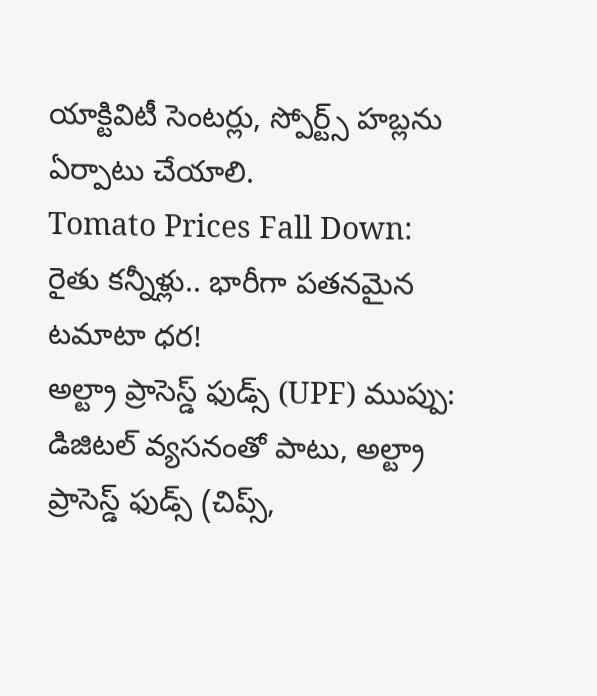యాక్టివిటీ సెంటర్లు, స్పోర్ట్స్ హబ్లను ఏర్పాటు చేయాలి.
Tomato Prices Fall Down: రైతు కన్నీళ్లు.. భారీగా పతనమైన టమాటా ధర!
అల్ట్రా ప్రాసెస్డ్ ఫుడ్స్ (UPF) ముప్పు:
డిజిటల్ వ్యసనంతో పాటు, అల్ట్రా ప్రాసెస్డ్ ఫుడ్స్ (చిప్స్,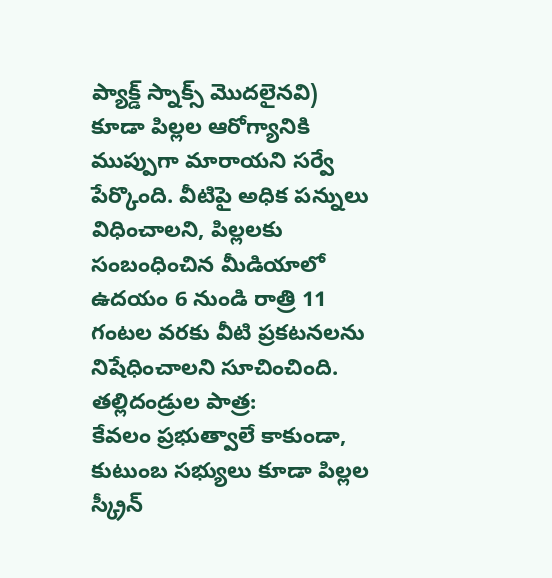ప్యాక్డ్ స్నాక్స్ మొదలైనవి) కూడా పిల్లల ఆరోగ్యానికి ముప్పుగా మారాయని సర్వే పేర్కొంది. వీటిపై అధిక పన్నులు విధించాలని, పిల్లలకు సంబంధించిన మీడియాలో ఉదయం 6 నుండి రాత్రి 11 గంటల వరకు వీటి ప్రకటనలను నిషేధించాలని సూచించింది.
తల్లిదండ్రుల పాత్ర:
కేవలం ప్రభుత్వాలే కాకుండా, కుటుంబ సభ్యులు కూడా పిల్లల స్క్రీన్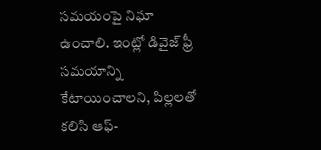సమయంపై నిఘా ఉంచాలి. ఇంట్లో డివైజ్ ఫ్రీ సమయాన్ని కేటాయించాలని, పిల్లలతో కలిసి ఆఫ్-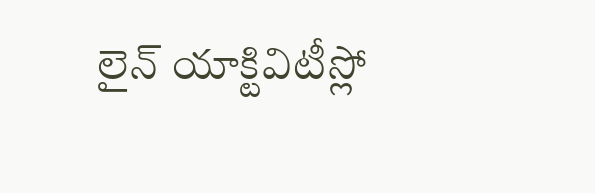లైన్ యాక్టివిటీస్లో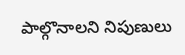పాల్గొనాలని నిపుణులు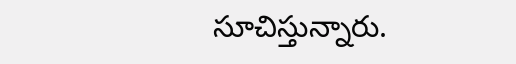సూచిస్తున్నారు.